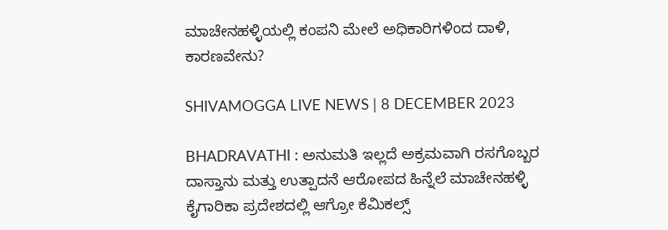ಮಾಚೇನಹಳ್ಳಿಯಲ್ಲಿ ಕಂಪನಿ ಮೇಲೆ ಅಧಿಕಾರಿಗಳಿಂದ ದಾಳಿ, ಕಾರಣವೇನು?

SHIVAMOGGA LIVE NEWS | 8 DECEMBER 2023

BHADRAVATHI : ಅನುಮತಿ ಇಲ್ಲದೆ ಅಕ್ರಮವಾಗಿ ರಸಗೊಬ್ಬರ ದಾಸ್ತಾನು ಮತ್ತು ಉತ್ಪಾದನೆ ಆರೋಪದ ಹಿನ್ನೆಲೆ ಮಾಚೇನಹಳ್ಳಿ ಕೈಗಾರಿಕಾ ಪ್ರದೇಶದಲ್ಲಿ ಆಗ್ರೋ ಕೆಮಿಕಲ್ಸ್‌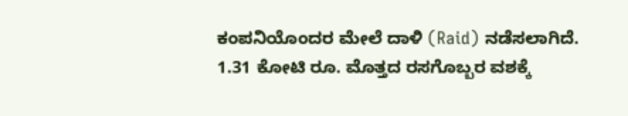ಕಂಪನಿಯೊಂದರ ಮೇಲೆ ದಾಳಿ (Raid) ನಡೆಸಲಾಗಿದೆ. 1.31 ಕೋಟಿ ರೂ. ಮೊತ್ತದ ರಸಗೊಬ್ಬರ ವಶಕ್ಕೆ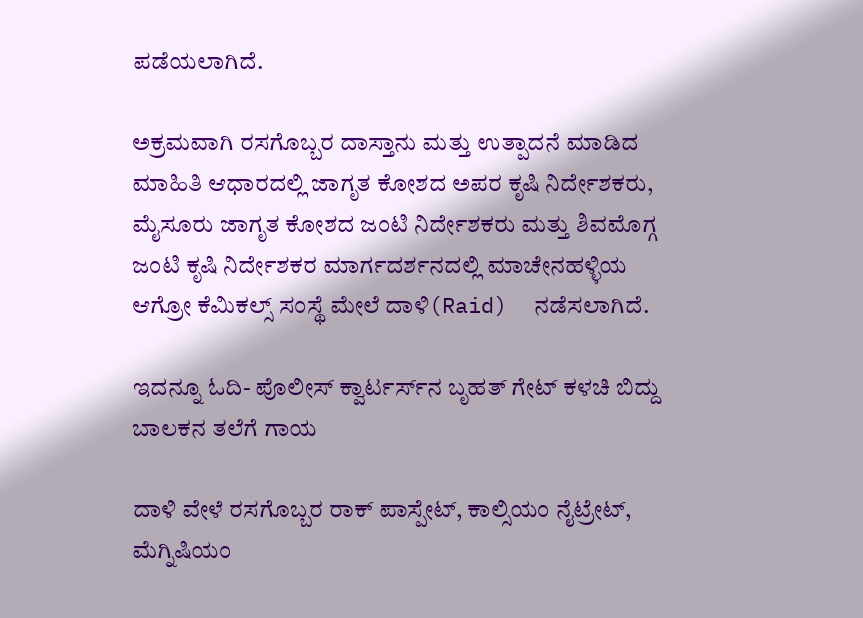ಪಡೆಯಲಾಗಿದೆ.

ಅಕ್ರಮವಾಗಿ ರಸಗೊಬ್ಬರ ದಾಸ್ತಾನು ಮತ್ತು ಉತ್ಪಾದನೆ ಮಾಡಿದ ಮಾಹಿತಿ ಆಧಾರದಲ್ಲಿ ಜಾಗೃತ ಕೋಶದ ಅಪರ ಕೃಷಿ ನಿರ್ದೇಶಕರು, ಮೈಸೂರು ಜಾಗೃತ ಕೋಶದ ಜಂಟಿ ನಿರ್ದೇಶಕರು ಮತ್ತು ಶಿವಮೊಗ್ಗ ಜಂಟಿ ಕೃಷಿ ನಿರ್ದೇಶಕರ ಮಾರ್ಗದರ್ಶನದಲ್ಲಿ ಮಾಚೇನಹಳ್ಳಿಯ ಆಗ್ರೋ ಕೆಮಿಕಲ್ಸ್‌ ಸಂಸ್ಥೆ ಮೇಲೆ ದಾಳಿ(Raid)  ನಡೆಸಲಾಗಿದೆ.

ಇದನ್ನೂ ಓದಿ- ಪೊಲೀಸ್‌ ಕ್ವಾರ್ಟರ್ಸ್‌ನ ಬೃಹತ್‌ ಗೇಟ್‌ ಕಳಚಿ ಬಿದ್ದು ಬಾಲಕನ ತಲೆಗೆ ಗಾಯ

ದಾಳಿ ವೇಳೆ ರಸಗೊಬ್ಬರ ರಾಕ್‌ ಪಾಸ್ಪೇಟ್‌, ಕಾಲ್ಸಿಯಂ ನೈಟ್ರೇಟ್‌, ಮೆಗ್ನಿಷಿಯಂ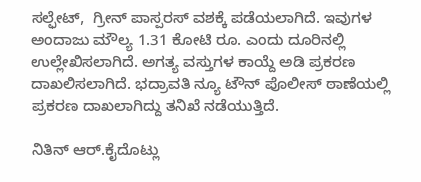ಸಲ್ಫೇಟ್‌,  ಗ್ರೀನ್‌ ಪಾಸ್ಪರಸ್‌ ವಶಕ್ಕೆ ಪಡೆಯಲಾಗಿದೆ. ಇವುಗಳ ಅಂದಾಜು ಮೌಲ್ಯ 1.31 ಕೋಟಿ ರೂ. ಎಂದು ದೂರಿನಲ್ಲಿ ಉಲ್ಲೇಖಿಸಲಾಗಿದೆ. ಅಗತ್ಯ ವಸ್ತುಗಳ ಕಾಯ್ದೆ ಅಡಿ ಪ್ರಕರಣ ದಾಖಲಿಸಲಾಗಿದೆ. ಭದ್ರಾವತಿ ನ್ಯೂ ಟೌನ್‌ ಪೊಲೀಸ್‌ ಠಾಣೆಯಲ್ಲಿ ಪ್ರಕರಣ ದಾಖಲಾಗಿದ್ದು ತನಿಖೆ ನಡೆಯುತ್ತಿದೆ.

ನಿತಿನ್ ಆರ್‌.ಕೈದೊಟ್ಲು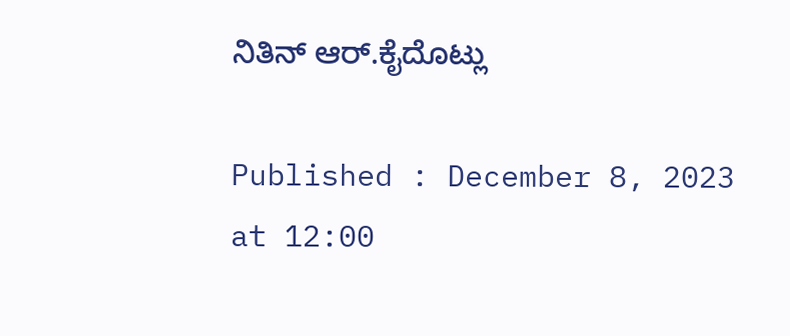ನಿತಿನ್ ಆರ್‌.ಕೈದೊಟ್ಲು

Published : December 8, 2023 at 12:00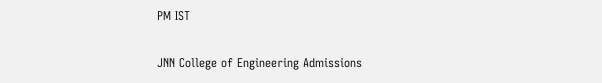PM IST

JNN College of Engineering Admissions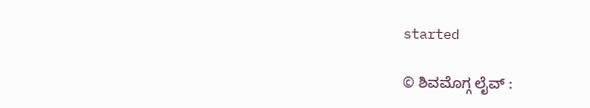started

© ಶಿವಮೊಗ್ಗ ಲೈವ್‌ :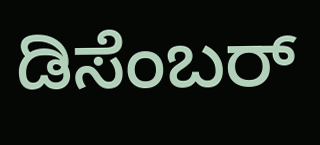ಡಿಸೆಂಬರ್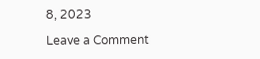8, 2023

Leave a Comment